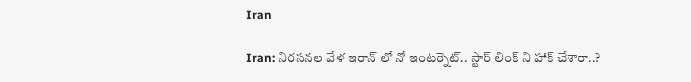Iran

Iran: నిరసనల వేళ ఇరాన్ లో నో ఇంటర్నెట్‌.. స్టార్ లింక్ ని హాక్ చేశారా..?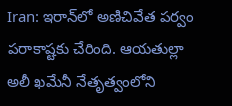Iran: ఇరాన్‌లో అణిచివేత పర్వం పరాకాష్టకు చేరింది. ఆయతుల్లా అలీ ఖమేనీ నేతృత్వంలోని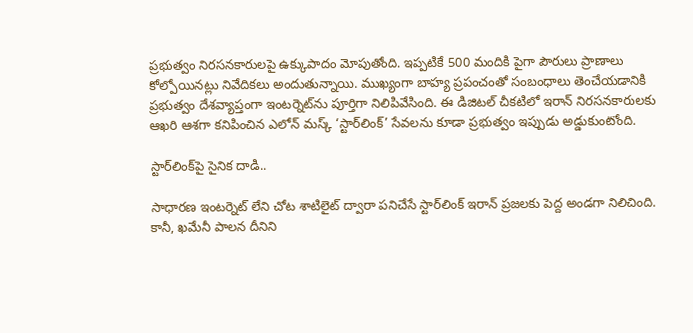ప్రభుత్వం నిరసనకారులపై ఉక్కుపాదం మోపుతోంది. ఇప్పటికే 500 మందికి పైగా పౌరులు ప్రాణాలు కోల్పోయినట్లు నివేదికలు అందుతున్నాయి. ముఖ్యంగా బాహ్య ప్రపంచంతో సంబంధాలు తెంచేయడానికి ప్రభుత్వం దేశవ్యాప్తంగా ఇంటర్నెట్‌ను పూర్తిగా నిలిపివేసింది. ఈ డిజిటల్ చీకటిలో ఇరాన్ నిరసనకారులకు ఆఖరి ఆశగా కనిపించిన ఎలోన్ మస్క్ ‘స్టార్‌లింక్’ సేవలను కూడా ప్రభుత్వం ఇప్పుడు అడ్డుకుంటోంది.

స్టార్‌లింక్‌పై సైనిక దాడి..

సాధారణ ఇంటర్నెట్ లేని చోట శాటిలైట్ ద్వారా పనిచేసే స్టార్‌లింక్ ఇరాన్ ప్రజలకు పెద్ద అండగా నిలిచింది. కానీ, ఖమేనీ పాలన దీనిని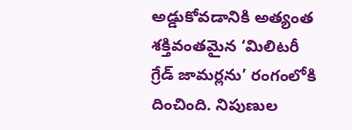అడ్డుకోవడానికి అత్యంత శక్తివంతమైన ‘మిలిటరీ గ్రేడ్ జామర్లను’ రంగంలోకి దించింది. నిపుణుల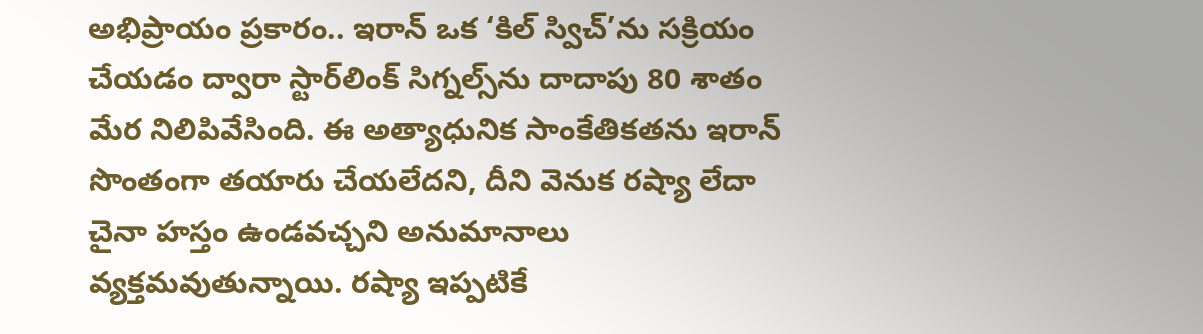అభిప్రాయం ప్రకారం.. ఇరాన్ ఒక ‘కిల్ స్విచ్’ను సక్రియం చేయడం ద్వారా స్టార్‌లింక్ సిగ్నల్స్‌ను దాదాపు 80 శాతం మేర నిలిపివేసింది. ఈ అత్యాధునిక సాంకేతికతను ఇరాన్ సొంతంగా తయారు చేయలేదని, దీని వెనుక రష్యా లేదా చైనా హస్తం ఉండవచ్చని అనుమానాలు వ్యక్తమవుతున్నాయి. రష్యా ఇప్పటికే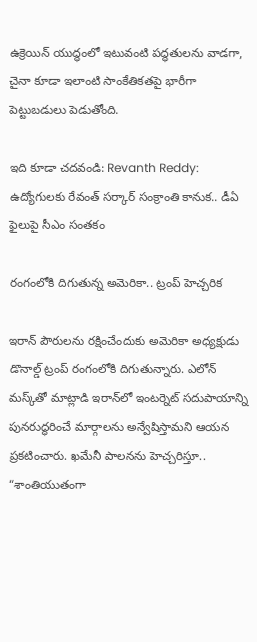ఉక్రెయిన్ యుద్ధంలో ఇటువంటి పద్ధతులను వాడగా, చైనా కూడా ఇలాంటి సాంకేతికతపై భారీగా పెట్టుబడులు పెడుతోంది.

ఇది కూడా చదవండి: Revanth Reddy: ఉద్యోగులకు రేవంత్ సర్కార్ సంక్రాంతి కానుక.. డీఏ ఫైలుపై సీఎం సంతకం

రంగంలోకి దిగుతున్న అమెరికా.. ట్రంప్ హెచ్చరిక

ఇరాన్ పౌరులను రక్షించేందుకు అమెరికా అధ్యక్షుడు డొనాల్డ్ ట్రంప్ రంగంలోకి దిగుతున్నారు. ఎలోన్ మస్క్‌తో మాట్లాడి ఇరాన్‌లో ఇంటర్నెట్ సదుపాయాన్ని పునరుద్ధరించే మార్గాలను అన్వేషిస్తామని ఆయన ప్రకటించారు. ఖమేనీ పాలనను హెచ్చరిస్తూ.. “శాంతియుతంగా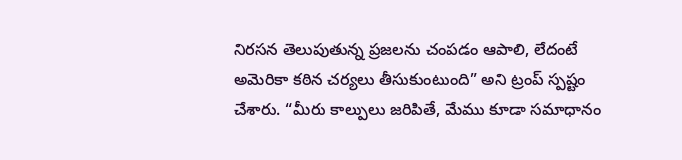నిరసన తెలుపుతున్న ప్రజలను చంపడం ఆపాలి, లేదంటే అమెరికా కఠిన చర్యలు తీసుకుంటుంది” అని ట్రంప్ స్పష్టం చేశారు. “మీరు కాల్పులు జరిపితే, మేము కూడా సమాధానం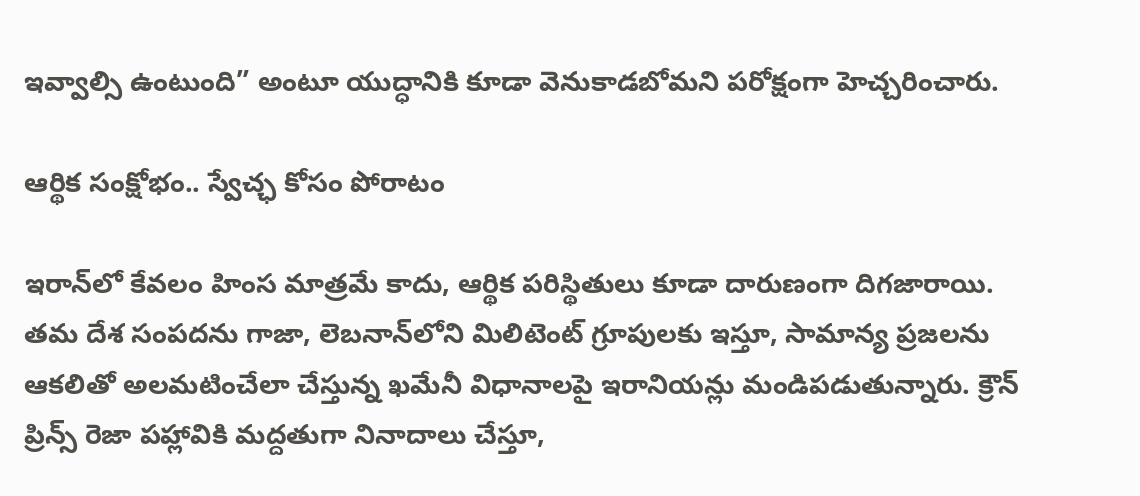ఇవ్వాల్సి ఉంటుంది” అంటూ యుద్ధానికి కూడా వెనుకాడబోమని పరోక్షంగా హెచ్చరించారు.

ఆర్థిక సంక్షోభం.. స్వేచ్ఛ కోసం పోరాటం

ఇరాన్‌లో కేవలం హింస మాత్రమే కాదు, ఆర్థిక పరిస్థితులు కూడా దారుణంగా దిగజారాయి. తమ దేశ సంపదను గాజా, లెబనాన్‌లోని మిలిటెంట్ గ్రూపులకు ఇస్తూ, సామాన్య ప్రజలను ఆకలితో అలమటించేలా చేస్తున్న ఖమేనీ విధానాలపై ఇరానియన్లు మండిపడుతున్నారు. క్రౌన్ ప్రిన్స్ రెజా పహ్లావికి మద్దతుగా నినాదాలు చేస్తూ,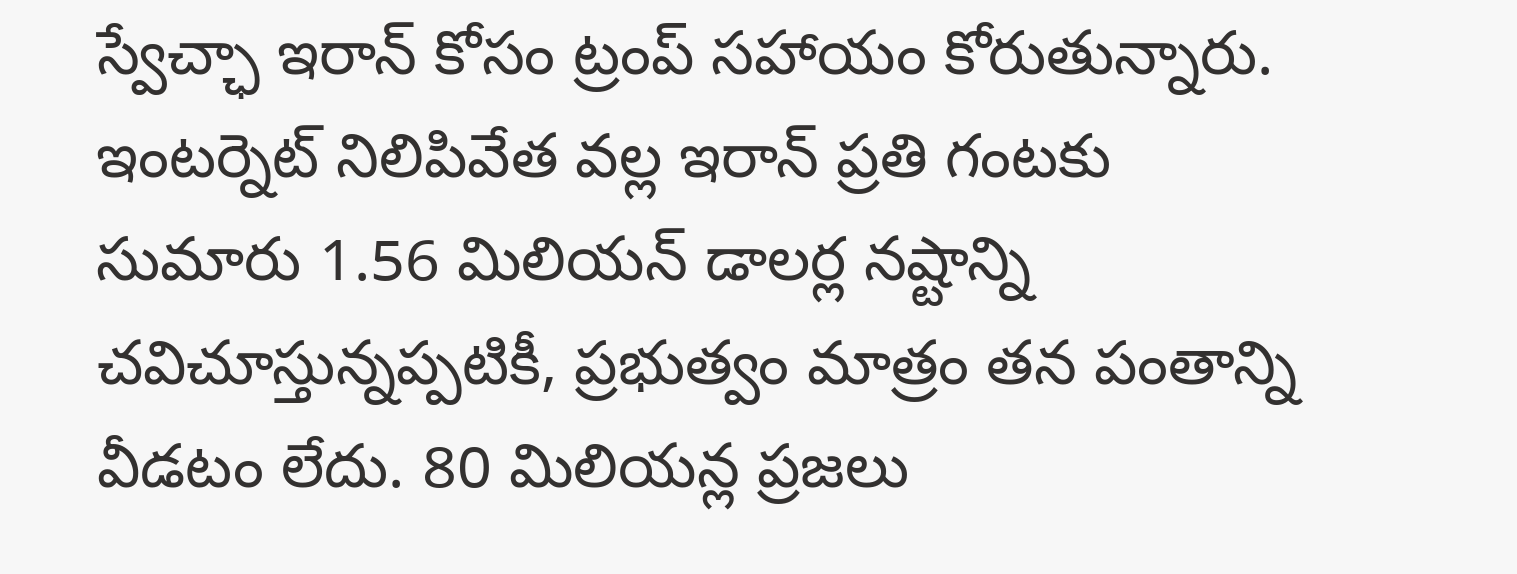స్వేచ్ఛా ఇరాన్ కోసం ట్రంప్ సహాయం కోరుతున్నారు. ఇంటర్నెట్ నిలిపివేత వల్ల ఇరాన్ ప్రతి గంటకు సుమారు 1.56 మిలియన్ డాలర్ల నష్టాన్ని చవిచూస్తున్నప్పటికీ, ప్రభుత్వం మాత్రం తన పంతాన్ని వీడటం లేదు. 80 మిలియన్ల ప్రజలు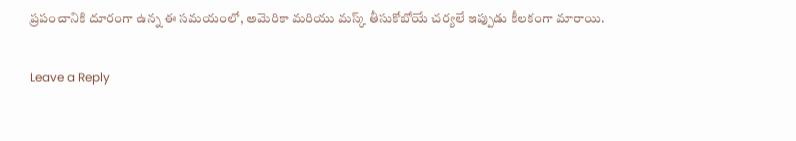ప్రపంచానికి దూరంగా ఉన్న ఈ సమయంలో, అమెరికా మరియు మస్క్ తీసుకోబోయే చర్యలే ఇప్పుడు కీలకంగా మారాయి.

Leave a Reply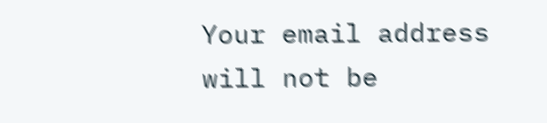Your email address will not be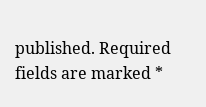published. Required fields are marked *